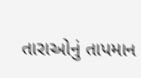તારાઓનું તાપમાન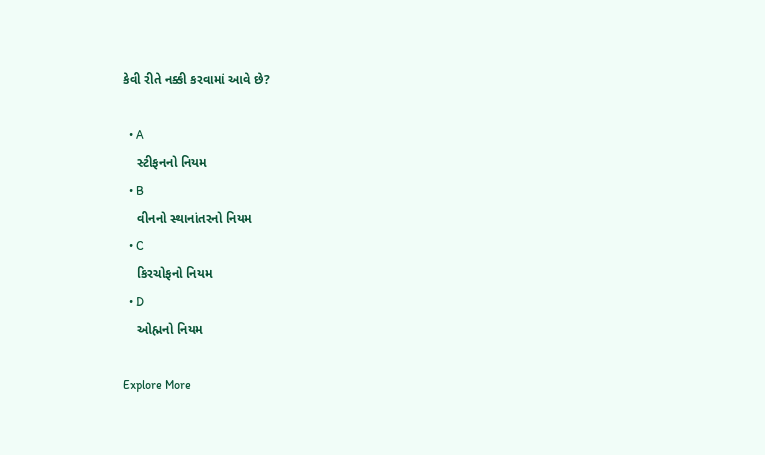કેવી રીતે નક્કી કરવામાં આવે છે?

  • A
    સ્ટીફનનો નિયમ
  • B
    વીનનો સ્થાનાંતરનો નિયમ
  • C
    કિરચોફનો નિયમ
  • D
    ઓહ્મનો નિયમ

Explore More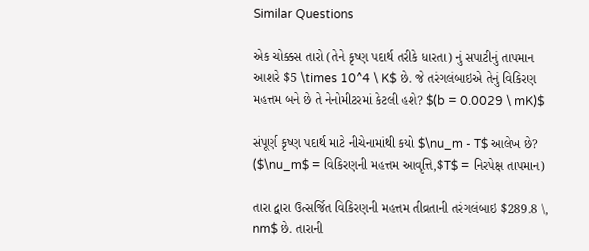Similar Questions

એક ચોક્કસ તારો (તેને કૃષ્ણ પદાર્થ તરીકે ધારતા) નું સપાટીનું તાપમાન આશરે $5 \times 10^4 \ K$ છે. જે તરંગલંબાઇએ તેનું વિકિરણ મહત્તમ બને છે તે નેનોમીટરમાં કેટલી હશે? $(b = 0.0029 \ mK)$

સંપૂર્ણ કૃષ્ણ પદાર્થ માટે નીચેનામાંથી કયો $\nu_m - T$ આલેખ છે? ($\nu_m$ = વિકિરણની મહત્તમ આવૃત્તિ,$T$ = નિરપેક્ષ તાપમાન)

તારા દ્વારા ઉત્સર્જિત વિકિરણની મહત્તમ તીવ્રતાની તરંગલંબાઇ $289.8 \, nm$ છે. તારાની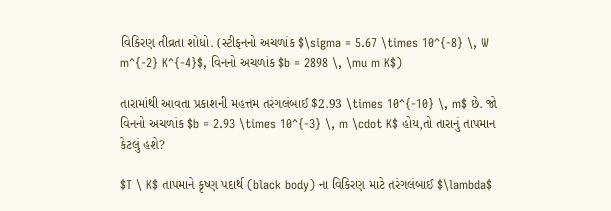વિકિરણ તીવ્રતા શોધો. (સ્ટીફનનો અચળાંક $\sigma = 5.67 \times 10^{-8} \, W m^{-2} K^{-4}$, વિનનો અચળાંક $b = 2898 \, \mu m K$)

તારામાંથી આવતા પ્રકાશની મહત્તમ તરંગલંબાઈ $2.93 \times 10^{-10} \, m$ છે. જો વિનનો અચળાંક $b = 2.93 \times 10^{-3} \, m \cdot K$ હોય,તો તારાનું તાપમાન કેટલું હશે?

$T \ K$ તાપમાને કૃષ્ણ પદાર્થ (black body) ના વિકિરણ માટે તરંગલંબાઈ $\lambda$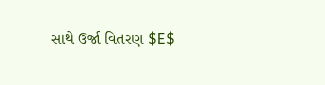સાથે ઉર્જા વિતરણ $E$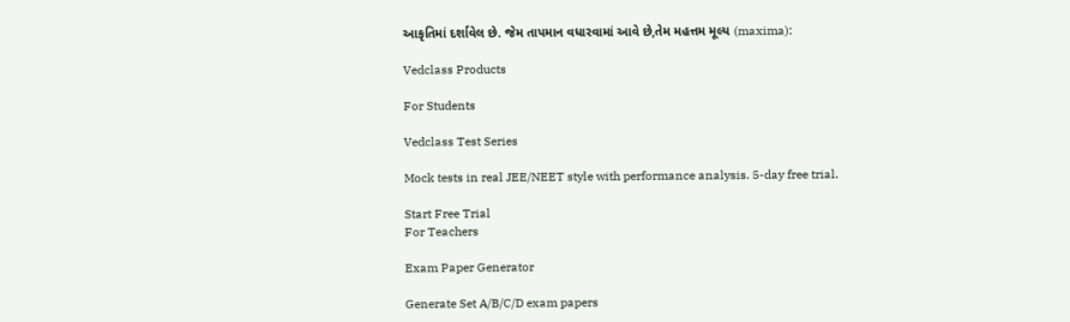આકૃતિમાં દર્શાવેલ છે. જેમ તાપમાન વધારવામાં આવે છે,તેમ મહત્તમ મૂલ્ય (maxima):

Vedclass Products

For Students

Vedclass Test Series

Mock tests in real JEE/NEET style with performance analysis. 5-day free trial.

Start Free Trial
For Teachers

Exam Paper Generator

Generate Set A/B/C/D exam papers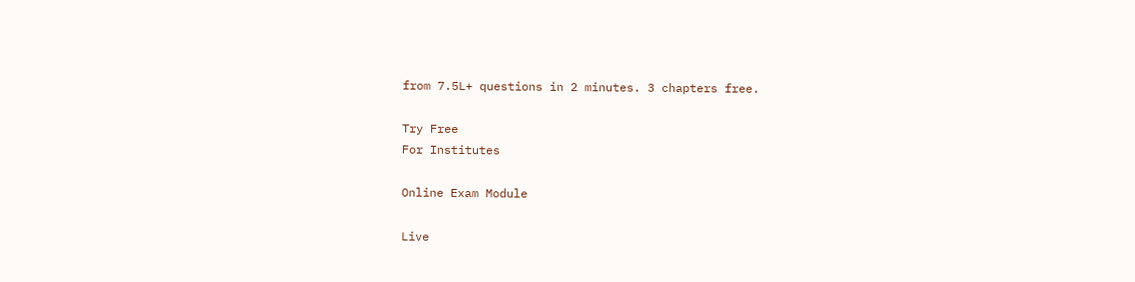from 7.5L+ questions in 2 minutes. 3 chapters free.

Try Free
For Institutes

Online Exam Module

Live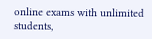online exams with unlimited students,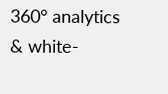360° analytics & white-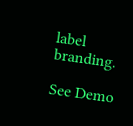label branding.

See Demo